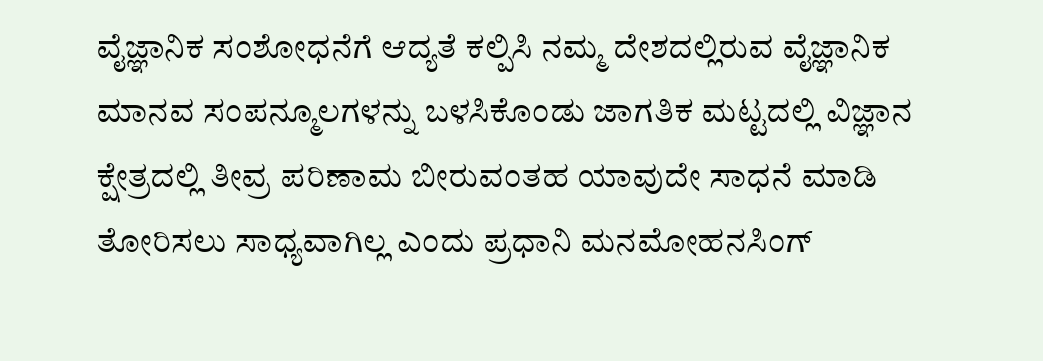ವೈಜ್ಞಾನಿಕ ಸಂಶೋಧನೆಗೆ ಆದ್ಯತೆ ಕಲ್ಪಿಸಿ ನಮ್ಮ ದೇಶದಲ್ಲಿರುವ ವೈಜ್ಞಾನಿಕ ಮಾನವ ಸಂಪನ್ಮೂಲಗಳನ್ನು ಬಳಸಿಕೊಂಡು ಜಾಗತಿಕ ಮಟ್ಟದಲ್ಲಿ ವಿಜ್ಞಾನ ಕ್ಷೇತ್ರದಲ್ಲಿ ತೀವ್ರ ಪರಿಣಾಮ ಬೀರುವಂತಹ ಯಾವುದೇ ಸಾಧನೆ ಮಾಡಿ ತೋರಿಸಲು ಸಾಧ್ಯವಾಗಿಲ್ಲ ಎಂದು ಪ್ರಧಾನಿ ಮನಮೋಹನಸಿಂಗ್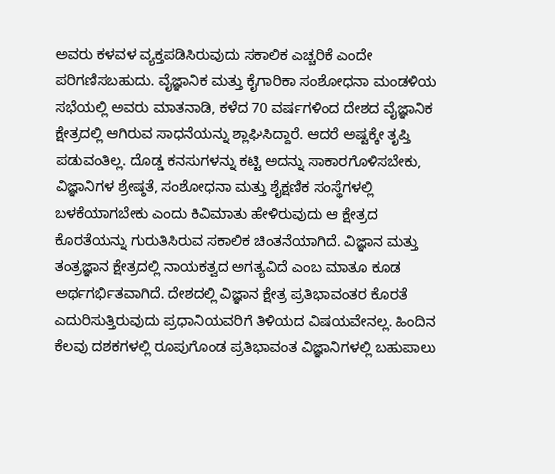ಅವರು ಕಳವಳ ವ್ಯಕ್ತಪಡಿಸಿರುವುದು ಸಕಾಲಿಕ ಎಚ್ಚರಿಕೆ ಎಂದೇ ಪರಿಗಣಿಸಬಹುದು. ವೈಜ್ಞಾನಿಕ ಮತ್ತು ಕೈಗಾರಿಕಾ ಸಂಶೋಧನಾ ಮಂಡಳಿಯ ಸಭೆಯಲ್ಲಿ ಅವರು ಮಾತನಾಡಿ, ಕಳೆದ 70 ವರ್ಷಗಳಿಂದ ದೇಶದ ವೈಜ್ಞಾನಿಕ ಕ್ಷೇತ್ರದಲ್ಲಿ ಆಗಿರುವ ಸಾಧನೆಯನ್ನು ಶ್ಲಾಘಿಸಿದ್ದಾರೆ. ಆದರೆ ಅಷ್ಟಕ್ಕೇ ತೃಪ್ತಿ ಪಡುವಂತಿಲ್ಲ. ದೊಡ್ಡ ಕನಸುಗಳನ್ನು ಕಟ್ಟಿ ಅದನ್ನು ಸಾಕಾರಗೊಳಿಸಬೇಕು, ವಿಜ್ಞಾನಿಗಳ ಶ್ರೇಷ್ಠತೆ, ಸಂಶೋಧನಾ ಮತ್ತು ಶೈಕ್ಷಣಿಕ ಸಂಸ್ಥೆಗಳಲ್ಲಿ ಬಳಕೆಯಾಗಬೇಕು ಎಂದು ಕಿವಿಮಾತು ಹೇಳಿರುವುದು ಆ ಕ್ಷೇತ್ರದ ಕೊರತೆಯನ್ನು ಗುರುತಿಸಿರುವ ಸಕಾಲಿಕ ಚಿಂತನೆಯಾಗಿದೆ. ವಿಜ್ಞಾನ ಮತ್ತು ತಂತ್ರಜ್ಞಾನ ಕ್ಷೇತ್ರದಲ್ಲಿ ನಾಯಕತ್ವದ ಅಗತ್ಯವಿದೆ ಎಂಬ ಮಾತೂ ಕೂಡ ಅರ್ಥಗರ್ಭಿತವಾಗಿದೆ. ದೇಶದಲ್ಲಿ ವಿಜ್ಞಾನ ಕ್ಷೇತ್ರ ಪ್ರತಿಭಾವಂತರ ಕೊರತೆ ಎದುರಿಸುತ್ತಿರುವುದು ಪ್ರಧಾನಿಯವರಿಗೆ ತಿಳಿಯದ ವಿಷಯವೇನಲ್ಲ. ಹಿಂದಿನ ಕೆಲವು ದಶಕಗಳಲ್ಲಿ ರೂಪುಗೊಂಡ ಪ್ರತಿಭಾವಂತ ವಿಜ್ಞಾನಿಗಳಲ್ಲಿ ಬಹುಪಾಲು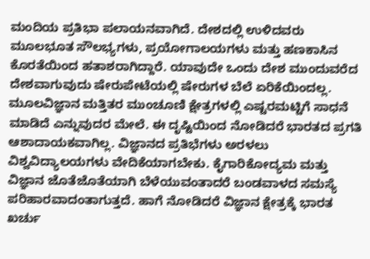ಮಂದಿಯ ಪ್ರತಿಭಾ ಪಲಾಯನವಾಗಿದೆ. ದೇಶದಲ್ಲಿ ಉಳಿದವರು ಮೂಲಭೂತ ಸೌಲಭ್ಯಗಳು, ಪ್ರಯೋಗಾಲಯಗಳು ಮತ್ತು ಹಣಕಾಸಿನ ಕೊರತೆಯಿಂದ ಹತಾಶರಾಗಿದ್ದಾರೆ. ಯಾವುದೇ ಒಂದು ದೇಶ ಮುಂದುವರೆದ ದೇಶವಾಗುವುದು ಷೇರುಪೇಟೆಯಲ್ಲಿ ಷೇರುಗಳ ಬೆಲೆ ಏರಿಕೆಯಿಂದಲ್ಲ. ಮೂಲವಿಜ್ಞಾನ ಮತ್ತಿತರ ಮುಂಚೂಣಿ ಕ್ಷೇತ್ರಗಳಲ್ಲಿ ಎಷ್ಟರಮಟ್ಟಿಗೆ ಸಾಧನೆ ಮಾಡಿದೆ ಎನ್ನುವುದರ ಮೇಲೆ. ಈ ದೃಷ್ಟಿಯಿಂದ ನೋಡಿದರೆ ಭಾರತದ ಪ್ರಗತಿ ಆಶಾದಾಯಕವಾಗಿಲ್ಲ. ವಿಜ್ಞಾನದ ಪ್ರತಿಭೆಗಳು ಅರಳಲು ವಿಶ್ವವಿದ್ಯಾಲಯಗಳು ವೇದಿಕೆಯಾಗಬೇಕು. ಕೈಗಾರಿಕೋದ್ಯಮ ಮತ್ತು ವಿಜ್ಞಾನ ಜೊತೆಜೊತೆಯಾಗಿ ಬೆಳೆಯುವಂತಾದರೆ ಬಂಡವಾಳದ ಸಮಸ್ಯೆ ಪರಿಹಾರವಾದಂತಾಗುತ್ತದೆ. ಹಾಗೆ ನೋಡಿದರೆ ವಿಜ್ಞಾನ ಕ್ಷೇತ್ರಕ್ಕೆ ಭಾರತ ಖರ್ಚು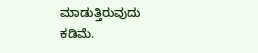ಮಾಡುತ್ತಿರುವುದು ಕಡಿಮೆ.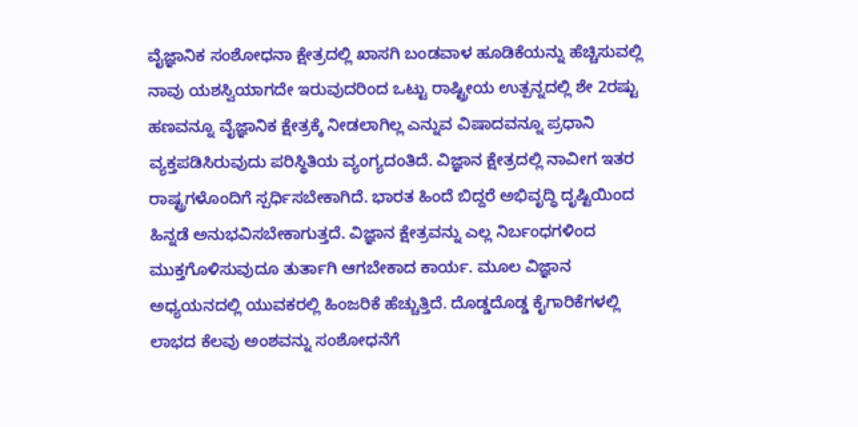ವೈಜ್ಞಾನಿಕ ಸಂಶೋಧನಾ ಕ್ಷೇತ್ರದಲ್ಲಿ ಖಾಸಗಿ ಬಂಡವಾಳ ಹೂಡಿಕೆಯನ್ನು ಹೆಚ್ಚಿಸುವಲ್ಲಿ ನಾವು ಯಶಸ್ವಿಯಾಗದೇ ಇರುವುದರಿಂದ ಒಟ್ಟು ರಾಷ್ಟ್ರೀಯ ಉತ್ಪನ್ನದಲ್ಲಿ ಶೇ 2ರಷ್ಟು ಹಣವನ್ನೂ ವೈಜ್ಞಾನಿಕ ಕ್ಷೇತ್ರಕ್ಕೆ ನೀಡಲಾಗಿಲ್ಲ ಎನ್ನುವ ವಿಷಾದವನ್ನೂ ಪ್ರಧಾನಿ ವ್ಯಕ್ತಪಡಿಸಿರುವುದು ಪರಿಸ್ಥಿತಿಯ ವ್ಯಂಗ್ಯದಂತಿದೆ. ವಿಜ್ಞಾನ ಕ್ಷೇತ್ರದಲ್ಲಿ ನಾವೀಗ ಇತರ ರಾಷ್ಟ್ರಗಳೊಂದಿಗೆ ಸ್ಪರ್ಧಿಸಬೇಕಾಗಿದೆ. ಭಾರತ ಹಿಂದೆ ಬಿದ್ದರೆ ಅಭಿವೃದ್ಧಿ ದೃಷ್ಟಿಯಿಂದ ಹಿನ್ನಡೆ ಅನುಭವಿಸಬೇಕಾಗುತ್ತದೆ. ವಿಜ್ಞಾನ ಕ್ಷೇತ್ರವನ್ನು ಎಲ್ಲ ನಿರ್ಬಂಧಗಳಿಂದ ಮುಕ್ತಗೊಳಿಸುವುದೂ ತುರ್ತಾಗಿ ಆಗಬೇಕಾದ ಕಾರ್ಯ. ಮೂಲ ವಿಜ್ಞಾನ ಅಧ್ಯಯನದಲ್ಲಿ ಯುವಕರಲ್ಲಿ ಹಿಂಜರಿಕೆ ಹೆಚ್ಚುತ್ತಿದೆ. ದೊಡ್ಡದೊಡ್ಡ ಕೈಗಾರಿಕೆಗಳಲ್ಲಿ ಲಾಭದ ಕೆಲವು ಅಂಶವನ್ನು ಸಂಶೋಧನೆಗೆ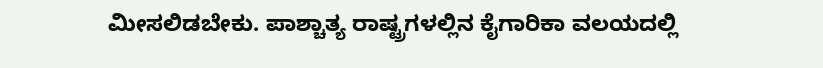ಮೀಸಲಿಡಬೇಕು. ಪಾಶ್ಚಾತ್ಯ ರಾಷ್ಟ್ರಗಳಲ್ಲಿನ ಕೈಗಾರಿಕಾ ವಲಯದಲ್ಲಿ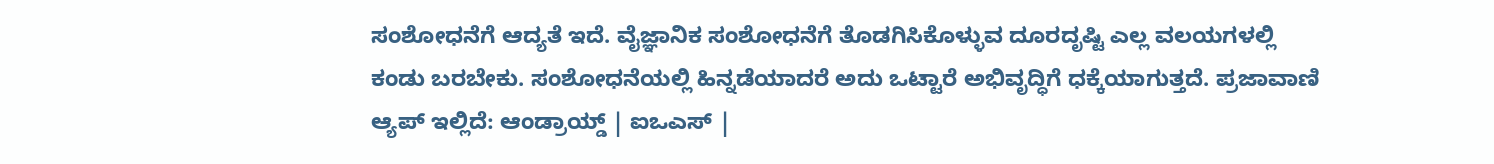ಸಂಶೋಧನೆಗೆ ಆದ್ಯತೆ ಇದೆ. ವೈಜ್ಞಾನಿಕ ಸಂಶೋಧನೆಗೆ ತೊಡಗಿಸಿಕೊಳ್ಳುವ ದೂರದೃಷ್ಟಿ ಎಲ್ಲ ವಲಯಗಳಲ್ಲಿ ಕಂಡು ಬರಬೇಕು. ಸಂಶೋಧನೆಯಲ್ಲಿ ಹಿನ್ನಡೆಯಾದರೆ ಅದು ಒಟ್ಟಾರೆ ಅಭಿವೃದ್ಧಿಗೆ ಧಕ್ಕೆಯಾಗುತ್ತದೆ. ಪ್ರಜಾವಾಣಿ ಆ್ಯಪ್ ಇಲ್ಲಿದೆ: ಆಂಡ್ರಾಯ್ಡ್ | ಐಒಎಸ್ |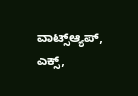ವಾಟ್ಸ್ಆ್ಯಪ್, ಎಕ್ಸ್,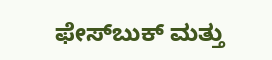ಫೇಸ್‌ಬುಕ್ ಮತ್ತು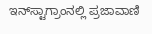ಇನ್‌ಸ್ಟಾಗ್ರಾಂನಲ್ಲಿ ಪ್ರಜಾವಾಣಿ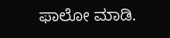ಫಾಲೋ ಮಾಡಿ.